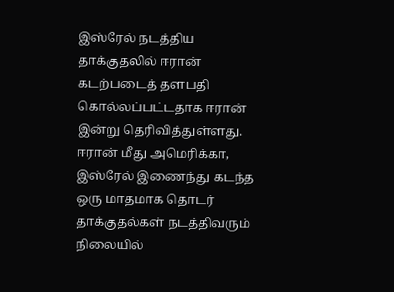இஸ்ரேல் நடத்திய தாக்குதலில் ஈரான் கடற்படைத் தளபதி கொல்லப்பட்டதாக ஈரான் இன்று தெரிவித்துள்ளது.
ஈரான் மீது அமெரிக்கா, இஸ்ரேல் இணைந்து கடந்த ஒரு மாதமாக தொடர் தாக்குதல்கள் நடத்திவரும் நிலையில்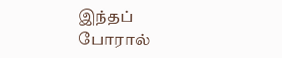இந்தப் போரால்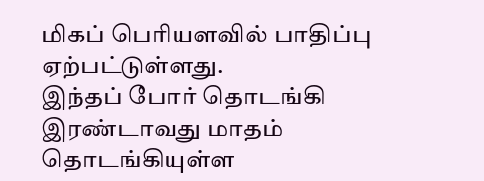மிகப் பெரியளவில் பாதிப்பு ஏற்பட்டுள்ளது.
இந்தப் போர் தொடங்கி இரண்டாவது மாதம் தொடங்கியுள்ள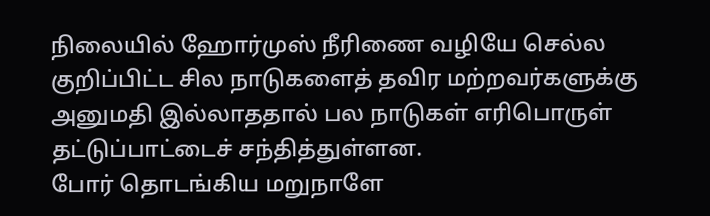நிலையில் ஹோர்முஸ் நீரிணை வழியே செல்ல குறிப்பிட்ட சில நாடுகளைத் தவிர மற்றவர்களுக்கு அனுமதி இல்லாததால் பல நாடுகள் எரிபொருள் தட்டுப்பாட்டைச் சந்தித்துள்ளன.
போர் தொடங்கிய மறுநாளே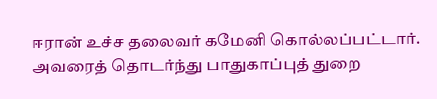ஈரான் உச்ச தலைவர் கமேனி கொல்லப்பட்டார். அவரைத் தொடர்ந்து பாதுகாப்புத் துறை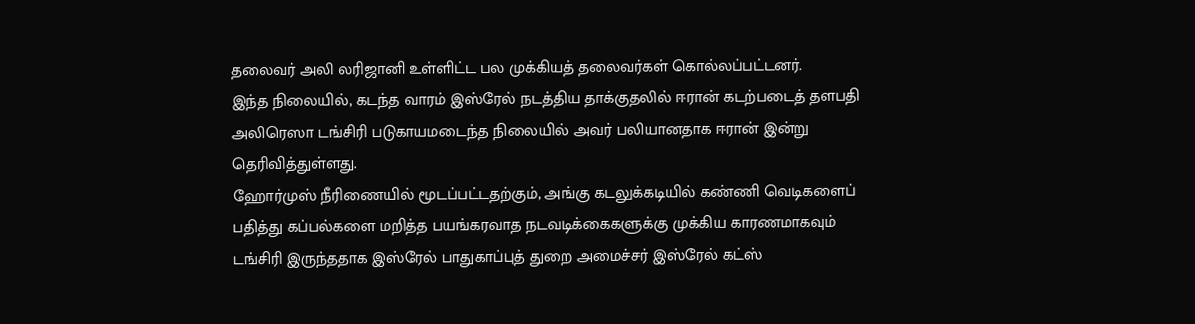தலைவர் அலி லரிஜானி உள்ளிட்ட பல முக்கியத் தலைவர்கள் கொல்லப்பட்டனர்.
இந்த நிலையில், கடந்த வாரம் இஸ்ரேல் நடத்திய தாக்குதலில் ஈரான் கடற்படைத் தளபதி அலிரெஸா டங்சிரி படுகாயமடைந்த நிலையில் அவர் பலியானதாக ஈரான் இன்று தெரிவித்துள்ளது.
ஹோர்முஸ் நீரிணையில் மூடப்பட்டதற்கும், அங்கு கடலுக்கடியில் கண்ணி வெடிகளைப் பதித்து கப்பல்களை மறித்த பயங்கரவாத நடவடிக்கைகளுக்கு முக்கிய காரணமாகவும் டங்சிரி இருந்ததாக இஸ்ரேல் பாதுகாப்புத் துறை அமைச்சர் இஸ்ரேல் கட்ஸ்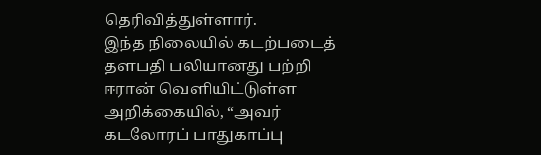தெரிவித்துள்ளார்.
இந்த நிலையில் கடற்படைத் தளபதி பலியானது பற்றி ஈரான் வெளியிட்டுள்ள அறிக்கையில், “அவர் கடலோரப் பாதுகாப்பு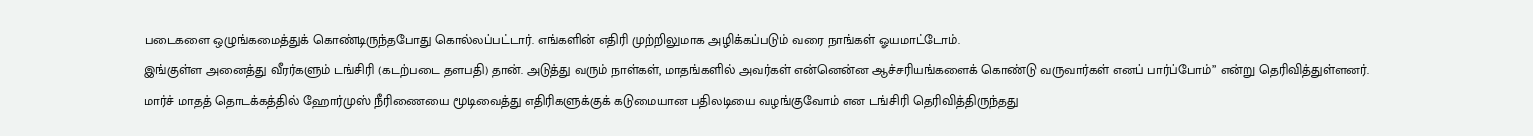படைகளை ஒழுங்கமைத்துக் கொண்டிருந்தபோது கொல்லப்பட்டார். எங்களின் எதிரி முற்றிலுமாக அழிக்கப்படும் வரை நாங்கள் ஓயமாட்டோம்.
இங்குள்ள அனைத்து வீரர்களும் டங்சிரி (கடற்படை தளபதி) தான். அடுத்து வரும் நாள்கள், மாதங்களில் அவர்கள் என்னென்ன ஆச்சரியங்களைக் கொண்டு வருவார்கள் எனப் பார்ப்போம்” என்று தெரிவித்துள்ளனர்.
மார்ச் மாதத் தொடக்கத்தில் ஹோர்முஸ் நீரிணையை மூடிவைத்து எதிரிகளுக்குக் கடுமையான பதிலடியை வழங்குவோம் என டங்சிரி தெரிவித்திருந்தது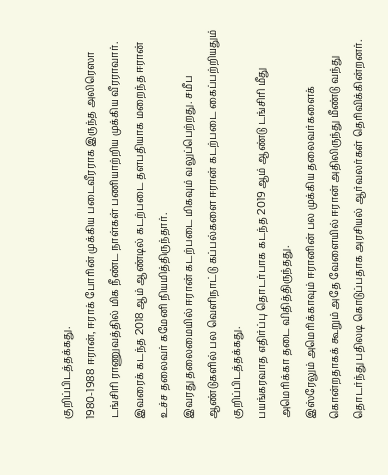குறிப்பிடத்தக்கது.
1980-1988 ஈரான், ஈராக் போரின் முக்கிய படைவீரராக இருந்த அலிரெஸா டங்சிரி ராணுவத்தில் மிக நீண்ட நாள்கள் பணியாற்றிய முக்கிய வீரராவார்.
இவரைக் கடந்த 2018 ஆம் ஆண்டில் கடற்படை தளபதியாக மறைந்த ஈரான் உச்ச தலைவர் கமேனி நியமித்திருந்தார்.
இவரது தலைமையில் ஈரான் கடற்படை மிகவும் வலுப்பெற்றது. சமீப ஆண்டுகளில் பல வெளிநாட்டு கப்பல்களை ஈரான் கடற்படை கைப்பற்றியதும் குறிப்பிடத்தக்கது.
பயங்கரவாத எதிர்ப்பு தொடர்பாக கடந்த 2019 ஆம் ஆண்டு டங்சிரி மீது அமெரிக்கா தடை விதித்திருந்தது.
இஸ்ரேலும் அமெரிக்காவும் ஈரானின் பல முக்கிய தலைவர்களைக் கொன்றதாகக் கூறும் அதே வேளையில் ஈரான் அதிலிருந்து மீண்டு வந்து தொடர்ந்து பதிலடி கொடுப்பதாக அரசியல் ஆர்வலர்கள் தெரிவிக்கின்றனர்.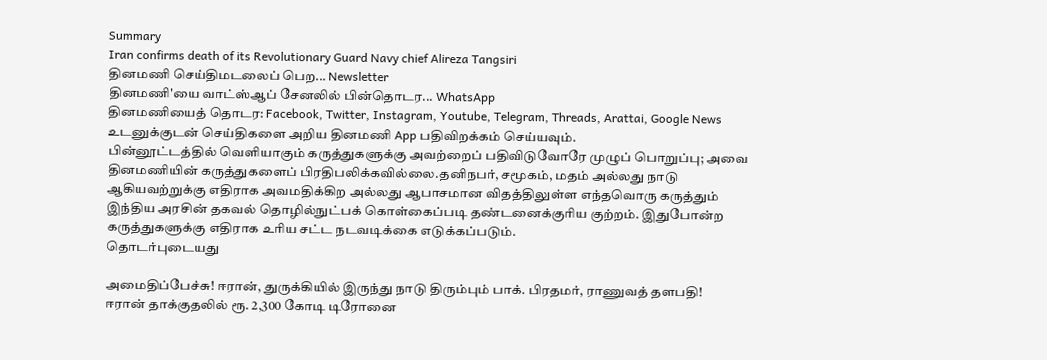Summary
Iran confirms death of its Revolutionary Guard Navy chief Alireza Tangsiri
தினமணி செய்திமடலைப் பெற... Newsletter
தினமணி'யை வாட்ஸ்ஆப் சேனலில் பின்தொடர... WhatsApp
தினமணியைத் தொடர: Facebook, Twitter, Instagram, Youtube, Telegram, Threads, Arattai, Google News
உடனுக்குடன் செய்திகளை அறிய தினமணி App பதிவிறக்கம் செய்யவும்.
பின்னூட்டத்தில் வெளியாகும் கருத்துகளுக்கு அவற்றைப் பதிவிடுவோரே முழுப் பொறுப்பு; அவை தினமணியின் கருத்துகளைப் பிரதிபலிக்கவில்லை.தனிநபர், சமூகம், மதம் அல்லது நாடு ஆகியவற்றுக்கு எதிராக அவமதிக்கிற அல்லது ஆபாசமான விதத்திலுள்ள எந்தவொரு கருத்தும் இந்திய அரசின் தகவல் தொழில்நுட்பக் கொள்கைப்படி தண்டனைக்குரிய குற்றம். இதுபோன்ற கருத்துகளுக்கு எதிராக உரிய சட்ட நடவடிக்கை எடுக்கப்படும்.
தொடர்புடையது

அமைதிப்பேச்சு! ஈரான், துருக்கியில் இருந்து நாடு திரும்பும் பாக். பிரதமர், ராணுவத் தளபதி!
ஈரான் தாக்குதலில் ரூ. 2,300 கோடி டிரோனை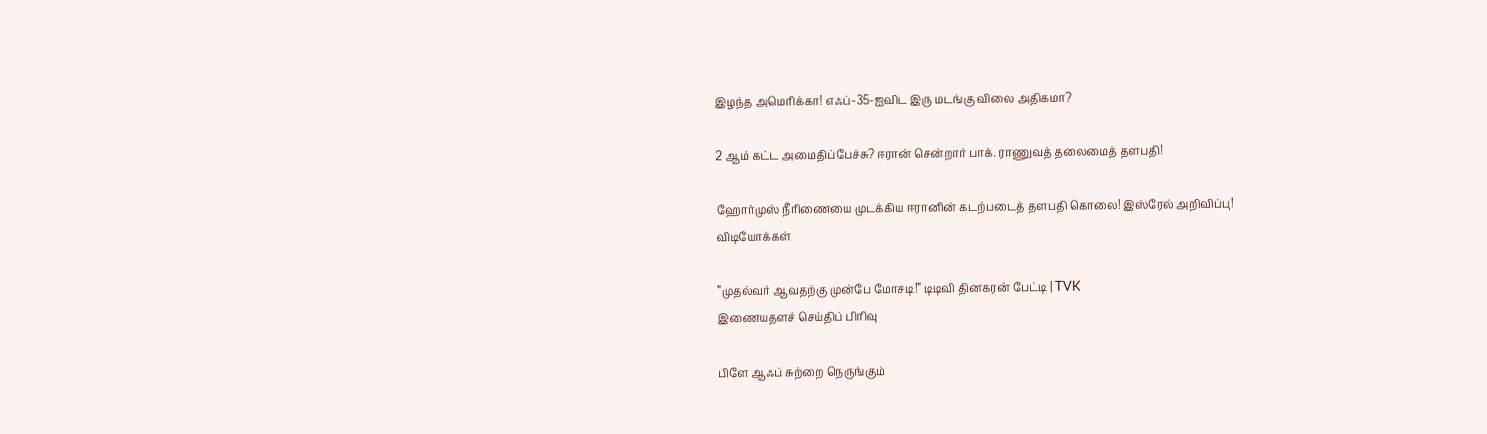இழந்த அமெரிக்கா! எஃப்-35-ஐவிட இரு மடங்கு விலை அதிகமா?

2 ஆம் கட்ட அமைதிப்பேச்சு? ஈரான் சென்றார் பாக். ராணுவத் தலைமைத் தளபதி!

ஹோர்முஸ் நீரிணையை முடக்கிய ஈரானின் கடற்படைத் தளபதி கொலை! இஸ்ரேல் அறிவிப்பு!
விடியோக்கள்

”முதல்வர் ஆவதற்கு முன்பே மோசடி!” டிடிவி தினகரன் பேட்டி | TVK
இணையதளச் செய்திப் பிரிவு

பிளே ஆஃப் சுற்றை நெருங்கும்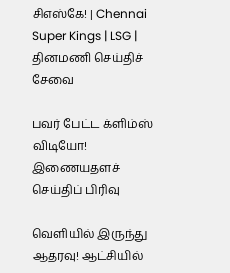சிஎஸ்கே! | Chennai Super Kings | LSG |
தினமணி செய்திச் சேவை

பவர் பேட்ட க்ளிம்ஸ் விடியோ!
இணையதளச் செய்திப் பிரிவு

வெளியில் இருந்து ஆதரவு! ஆட்சியில்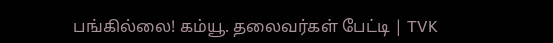பங்கில்லை! கம்யூ. தலைவர்கள் பேட்டி | TVK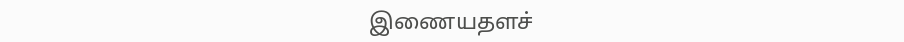இணையதளச்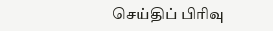செய்திப் பிரிவு